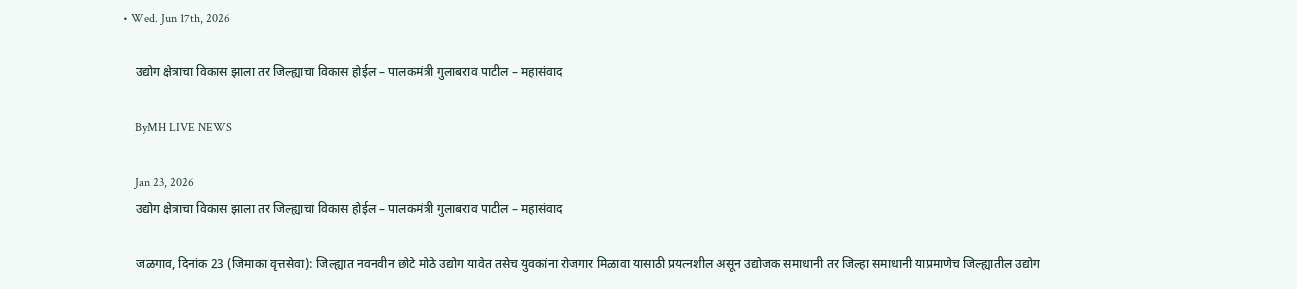• Wed. Jun 17th, 2026

    उद्योग क्षेत्राचा विकास झाला तर जिल्ह्याचा विकास होईल – पालकमंत्री गुलाबराव पाटील – महासंवाद

    ByMH LIVE NEWS

    Jan 23, 2026
    उद्योग क्षेत्राचा विकास झाला तर जिल्ह्याचा विकास होईल – पालकमंत्री गुलाबराव पाटील – महासंवाद

    जळगाव, दिनांक 23 (जिमाका वृत्तसेवा): जिल्ह्यात नवनवीन छोटे मोठे उद्योग यावेत तसेच युवकांना रोजगार मिळावा यासाठी प्रयत्नशील असून उद्योजक समाधानी तर जिल्हा समाधानी याप्रमाणेच जिल्ह्यातील उद्योग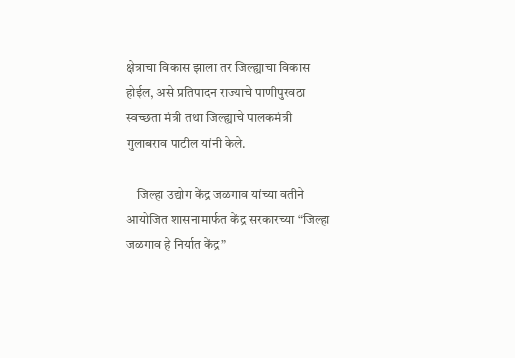क्षेत्राचा विकास झाला तर जिल्ह्याचा विकास होईल, असे प्रतिपादन राज्याचे पाणीपुरवठा स्वच्छता मंत्री तथा जिल्ह्याचे पालकमंत्री गुलाबराव पाटील यांनी केले.

    जिल्हा उद्योग केंद्र जळगाव यांच्या वतीने आयोजित शासनामार्फत केंद्र सरकारच्या “जिल्हा जळगाव हे निर्यात केंद्र”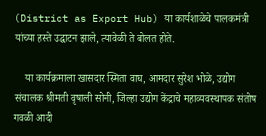(District as Export Hub) या कार्यशाळेचे पालकमंत्री यांच्या हस्ते उद्घाटन झाले, त्यावेळी ते बोलत होते.

    या कार्यक्रमाला खासदार स्मिता वाघ, आमदार सुरेश भोळे, उद्योग संचालक श्रीमती वृषाली सोनी, जिल्हा उद्योग केंद्राचे महाव्यवस्थापक संतोष गवळी आदी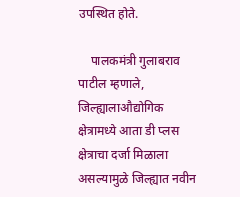उपस्थित होते.

    पालकमंत्री गुलाबराव पाटील म्हणाले, जिल्ह्यालाऔद्योगिक क्षेत्रामध्ये आता डी प्लस क्षेत्राचा दर्जा मिळाला असल्यामुळे जिल्ह्यात नवीन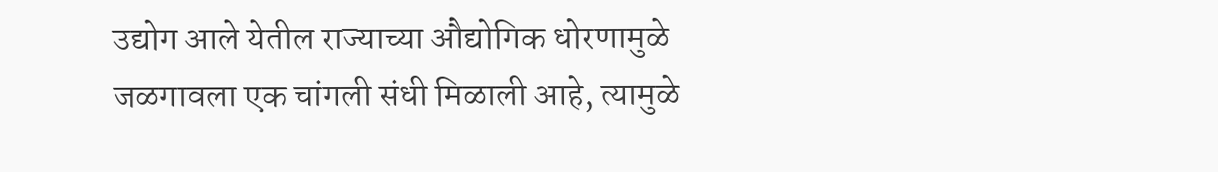उद्योग आले येतील राज्याच्या औद्योगिक धोरणामुळे जळगावला एक चांगली संधी मिळाली आहे, त्यामुळे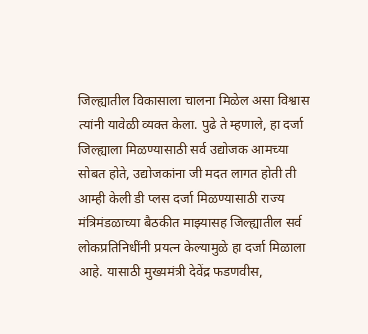जिल्ह्यातील विकासाला चालना मिळेल असा विश्वास त्यांनी यावेळी व्यक्त केला. पुढे ते म्हणाले, हा दर्जा जिल्ह्याला मिळण्यासाठी सर्व उद्योजक आमच्या सोबत होते, उद्योजकांना जी मदत लागत होती ती आम्ही केली डी प्लस दर्जा मिळण्यासाठी राज्य मंत्रिमंडळाच्या बैठकीत माझ्यासह जिल्ह्यातील सर्व लोकप्रतिनिधींनी प्रयत्न केल्यामुळे हा दर्जा मिळाला आहे. यासाठी मुख्यमंत्री देवेंद्र फडणवीस,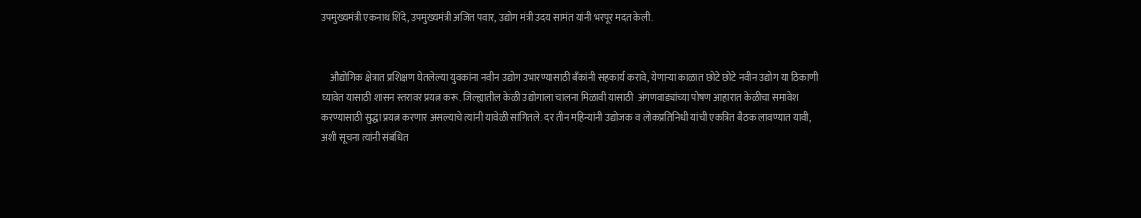उपमुख्यमंत्री एकनाथ शिंदे, उपमुख्यमंत्री अजित पवार, उद्योग मंत्री उदय सामंत यांनी भरपूर मदत केली.


    औद्योगिक क्षेत्रात प्रशिक्षण घेतलेल्या युवकांना नवीन उद्योग उभारण्यासाठी बँकांनी सहकार्य करावे, येणाऱ्या काळात छोटे छोटे नवीन उद्योग या ठिकाणी घ्यावेत यासाठी शासन स्तरावर प्रयत्न करू. जिल्ह्यातील केळी उद्योगाला चालना मिळावी यासाठी  अंगणवाड्यांच्या पोषण आहारात केळीचा समावेश करण्यासाठी सुद्धा प्रयत्न करणार असल्याचे त्यांनी यावेळी सांगितले. दर तीन महिन्यांनी उद्योजक व लोकप्रतिनिधी यांची एकत्रित बैठक लावण्यात यावी, अशी सूचना त्यांनी संबंधित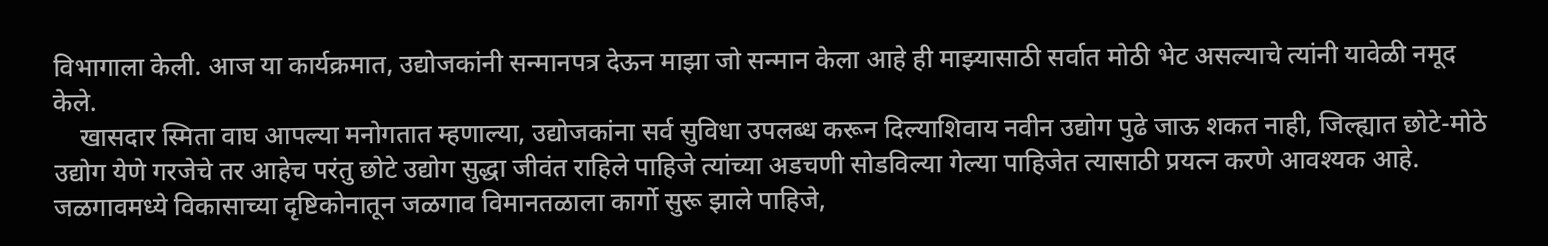विभागाला केली. आज या कार्यक्रमात, उद्योजकांनी सन्मानपत्र देऊन माझा जो सन्मान केला आहे ही माझ्यासाठी सर्वात मोठी भेट असल्याचे त्यांनी यावेळी नमूद केले.
    खासदार स्मिता वाघ आपल्या मनोगतात म्हणाल्या, उद्योजकांना सर्व सुविधा उपलब्ध करून दिल्याशिवाय नवीन उद्योग पुढे जाऊ शकत नाही, जिल्ह्यात छोटे-मोठे उद्योग येणे गरजेचे तर आहेच परंतु छोटे उद्योग सुद्धा जीवंत राहिले पाहिजे त्यांच्या अडचणी सोडविल्या गेल्या पाहिजेत त्यासाठी प्रयत्न करणे आवश्यक आहे. जळगावमध्ये विकासाच्या दृष्टिकोनातून जळगाव विमानतळाला कार्गो सुरू झाले पाहिजे,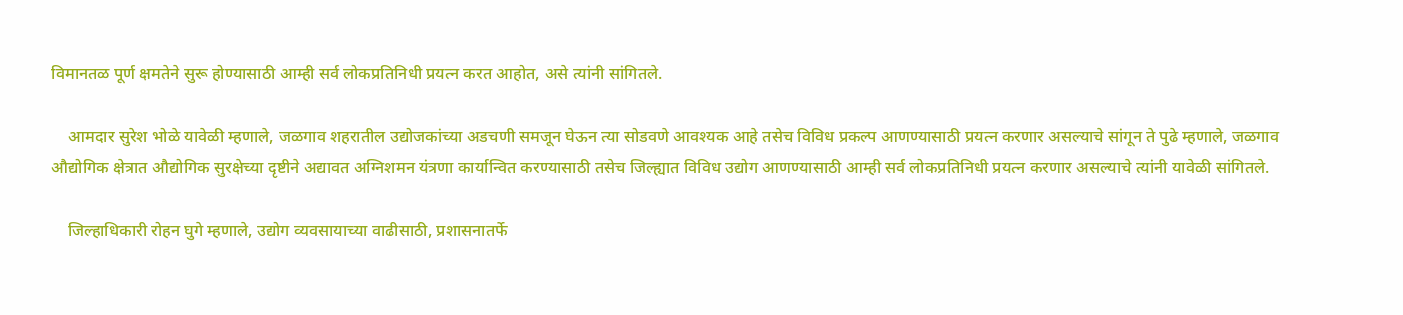विमानतळ पूर्ण क्षमतेने सुरू होण्यासाठी आम्ही सर्व लोकप्रतिनिधी प्रयत्न करत आहोत, असे त्यांनी सांगितले.

    आमदार सुरेश भोळे यावेळी म्हणाले, जळगाव शहरातील उद्योजकांच्या अडचणी समजून घेऊन त्या सोडवणे आवश्यक आहे तसेच विविध प्रकल्प आणण्यासाठी प्रयत्न करणार असल्याचे सांगून ते पुढे म्हणाले, जळगाव औद्योगिक क्षेत्रात औद्योगिक सुरक्षेच्या दृष्टीने अद्यावत अग्निशमन यंत्रणा कार्यान्वित करण्यासाठी तसेच जिल्ह्यात विविध उद्योग आणण्यासाठी आम्ही सर्व लोकप्रतिनिधी प्रयत्न करणार असल्याचे त्यांनी यावेळी सांगितले.

    जिल्हाधिकारी रोहन घुगे म्हणाले, उद्योग व्यवसायाच्या वाढीसाठी, प्रशासनातर्फे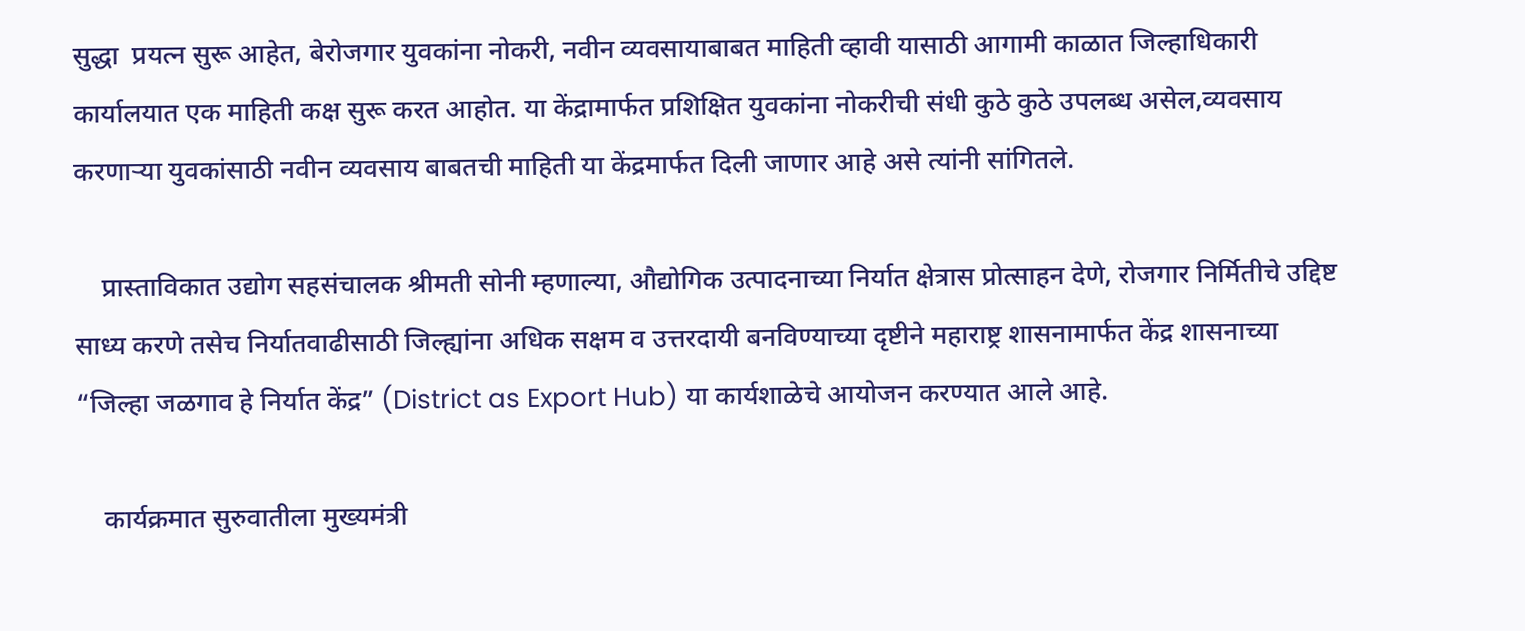सुद्धा  प्रयत्न सुरू आहेत, बेरोजगार युवकांना नोकरी, नवीन व्यवसायाबाबत माहिती व्हावी यासाठी आगामी काळात जिल्हाधिकारी कार्यालयात एक माहिती कक्ष सुरू करत आहोत. या केंद्रामार्फत प्रशिक्षित युवकांना नोकरीची संधी कुठे कुठे उपलब्ध असेल,व्यवसाय करणाऱ्या युवकांसाठी नवीन व्यवसाय बाबतची माहिती या केंद्रमार्फत दिली जाणार आहे असे त्यांनी सांगितले.

    प्रास्ताविकात उद्योग सहसंचालक श्रीमती सोनी म्हणाल्या, औद्योगिक उत्पादनाच्या निर्यात क्षेत्रास प्रोत्साहन देणे, रोजगार निर्मितीचे उद्दिष्ट साध्य करणे तसेच निर्यातवाढीसाठी जिल्ह्यांना अधिक सक्षम व उत्तरदायी बनविण्याच्या दृष्टीने महाराष्ट्र शासनामार्फत केंद्र शासनाच्या  “जिल्हा जळगाव हे निर्यात केंद्र” (District as Export Hub) या कार्यशाळेचे आयोजन करण्यात आले आहे.

    कार्यक्रमात सुरुवातीला मुख्यमंत्री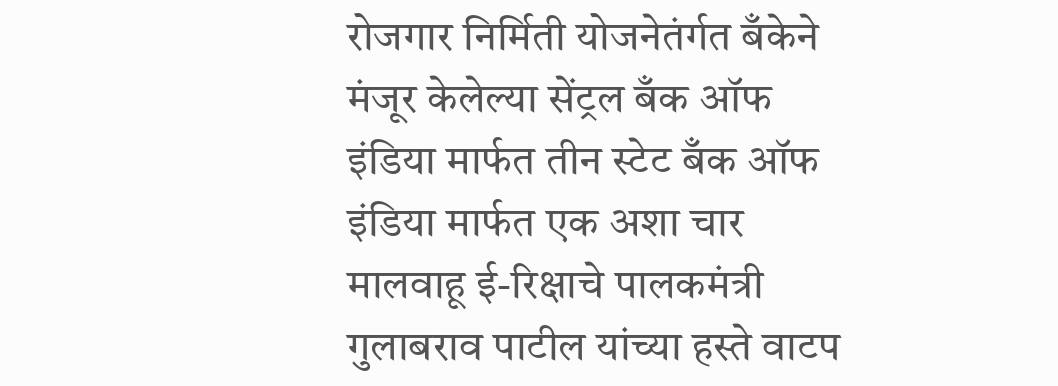रोजगार निर्मिती योजनेतंर्गत बँकेने मंजूर केलेल्या सेंट्रल बँक ऑफ इंडिया मार्फत तीन स्टेट बँक ऑफ इंडिया मार्फत एक अशा चार मालवाहू ई-रिक्षाचे पालकमंत्री गुलाबराव पाटील यांच्या हस्ते वाटप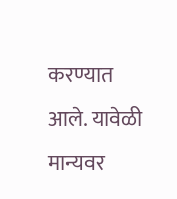करण्यात आले. यावेळी मान्यवर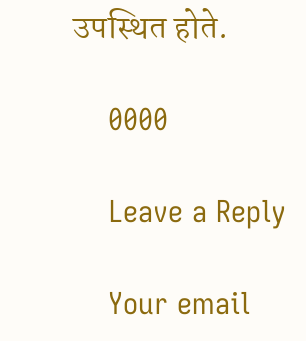उपस्थित होते.

    0000

    Leave a Reply

    Your email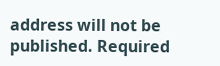address will not be published. Required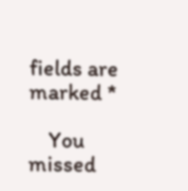fields are marked *

    You missed